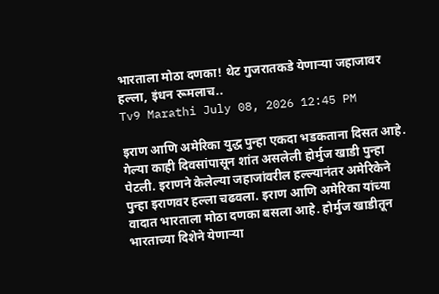भारताला मोठा दणका! थेट गुजरातकडे येणाऱ्या जहाजावर हल्ला, इंधन रूमलाच..
Tv9 Marathi July 08, 2026 12:45 PM

इराण आणि अमेरिका युद्ध पुन्हा एकदा भडकताना दिसत आहे. गेल्या काही दिवसांपासून शांत असलेली होर्मुज खाडी पुन्हा पेटली. इराणने केलेल्या जहाजांवरील हल्ल्यानंतर अमेरिकेने पुन्हा इराणवर हल्ला चढवला. इराण आणि अमेरिका यांच्या वादात भारताला मोठा दणका बसला आहे. होर्मुज खाडीतून भारताच्या दिशेने येणाऱ्या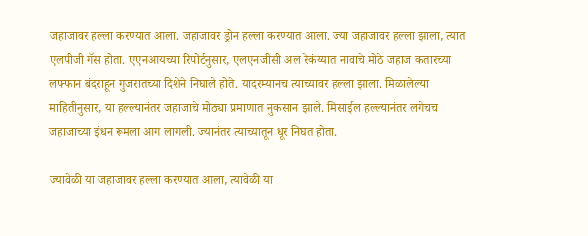जहाजावर हल्ला करण्यात आला. जहाजावर ड्रोन हल्ला करण्यात आला. ज्या जहाजावर हल्ला झाला, त्यात एलपीजी गॅस होता. एएनआयच्या रिपोर्टनुसार, एलएनजीसी अल रेकंय्यात नावाचे मोठे जहाज कतारच्या लफ्फान बंदराहून गुजरातच्या दिशेने निघाले होते. यादरम्यानच त्याच्यावर हल्ला झाला. मिळालेल्या माहितीनुसार, या हल्ल्यानंतर जहाजाचे मोठ्या प्रमाणात नुकसान झाले. मिसाईल हल्ल्यानंतर लगेचच जहाजाच्या इंधन रूमला आग लागली. ज्यानंतर त्याच्यातून धूर निघत होता.

ज्यावेळी या जहाजावर हल्ला करण्यात आला, त्यावेळी या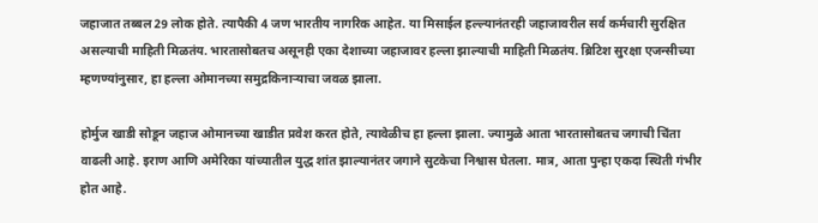जहाजात तब्बल 29 लोक होते. त्यापैकी 4 जण भारतीय नागरिक आहेत. या मिसाईल हल्ल्यानंतरही जहाजावरील सर्व कर्मचारी सुरक्षित असल्याची माहिती मिळतंय. भारतासोबतच असूनही एका देशाच्या जहाजावर हल्ला झाल्याची माहिती मिळतंय. ब्रिटिश सुरक्षा एजन्सीच्या म्हणण्यांनुसार, हा हल्ला ओमानच्या समुद्रकिनाऱ्याचा जवळ झाला.

होर्मुज खाडी सोडून जहाज ओमानच्या खाडीत प्रवेश करत होते, त्यावेळीच हा हल्ला झाला. ज्यामुळे आता भारतासोबतच जगाची चिंता वाढली आहे. इराण आणि अमेरिका यांच्यातील युद्ध शांत झाल्यानंतर जगाने सुटकेचा निश्वास घेतला. मात्र, आता पुन्हा एकदा स्थिती गंभीर होत आहे.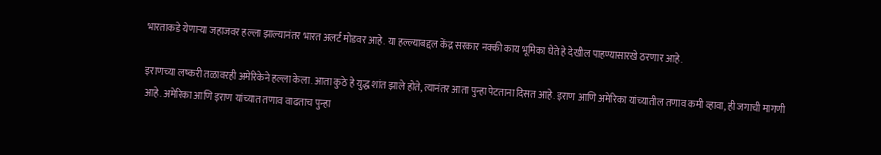भारताकडे येणाऱ्या जहाजवर हल्ला झाल्यानंतर भारत अलर्ट मोडवर आहे. या हल्ल्याबद्दल केंद्र सरकार नक्की काय भूमिका घेते हे देखील पाहण्यासारखे ठरणार आहे.

इराणच्या लष्करी तळावरही अमेरिकेने हल्ला केला. आता कुठे हे युद्ध शांत झाले होते, त्यानंतर आता पुन्हा पेटताना दिसत आहे. इराण आणि अमेरिका यांच्यातील तणाव कमी व्हावा, ही जगाची मागणी आहे. अमेरिका आणि इराण यांच्यात तणाव वाढताच पुन्हा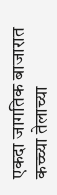एकदा जागतिक बाजारात कच्च्या तेलाच्या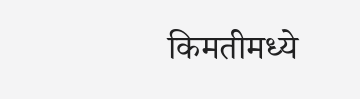किमतीमध्ये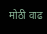मोठी वाढ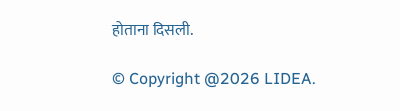होताना दिसली.

© Copyright @2026 LIDEA.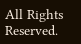All Rights Reserved.